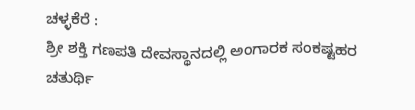ಚಳ್ಳಕೆರೆ :
ಶ್ರೀ ಶಕ್ತಿ ಗಣಪತಿ ದೇವಸ್ಥಾನದಲ್ಲಿ ಅಂಗಾರಕ ಸಂಕಷ್ಟಹರ ಚತುರ್ಥಿ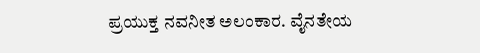ಪ್ರಯುಕ್ತ ನವನೀತ ಅಲಂಕಾರ. ವೈನತೇಯ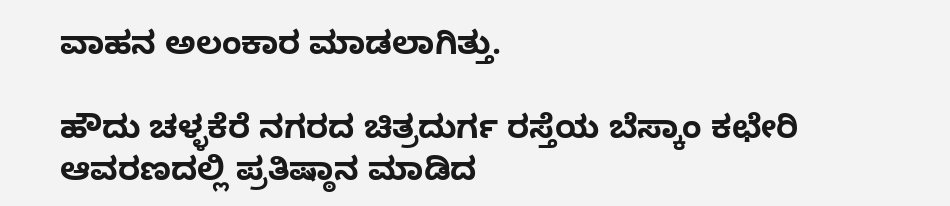ವಾಹನ ಅಲಂಕಾರ ಮಾಡಲಾಗಿತ್ತು.

ಹೌದು ಚಳ್ಳಕೆರೆ ನಗರದ ಚಿತ್ರದುರ್ಗ ರಸ್ತೆಯ ಬೆಸ್ಕಾಂ ಕಛೇರಿ ಆವರಣದಲ್ಲಿ ಪ್ರತಿಷ್ಠಾನ ಮಾಡಿದ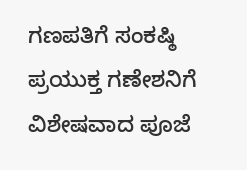ಗಣಪತಿಗೆ ಸಂಕಷ್ಠಿ ಪ್ರಯುಕ್ತ ಗಣೇಶನಿಗೆ ವಿಶೇಷವಾದ ಪೂಜೆ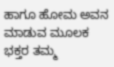ಹಾಗೂ ಹೋಮ ಅವನ ಮಾಡುವ ಮೂಲಕ ಭಕ್ತರ ತಮ್ಮ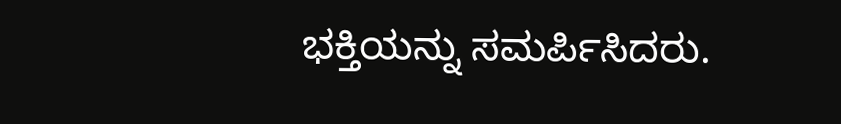ಭಕ್ತಿಯನ್ನು ಸಮರ್ಪಿಸಿದರು.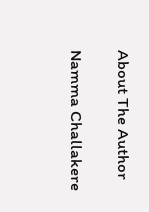About The Author

Namma Challakere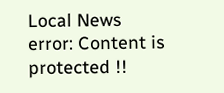Local News
error: Content is protected !!